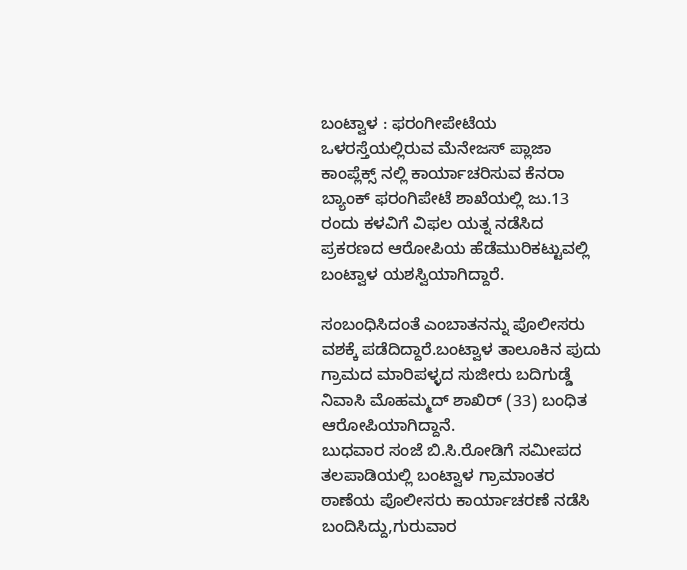ಬಂಟ್ವಾಳ : ಫರಂಗೀಪೇಟೆಯ ಒಳರಸ್ತೆಯಲ್ಲಿರುವ ಮೆನೇಜಸ್ ಪ್ಲಾಜಾ ಕಾಂಪ್ಲೆಕ್ಸ್ ನಲ್ಲಿ ಕಾರ್ಯಾಚರಿಸುವ ಕೆನರಾ ಬ್ಯಾಂಕ್ ಫರಂಗಿಪೇಟೆ ಶಾಖೆಯಲ್ಲಿ ಜು.13 ರಂದು ಕಳವಿಗೆ ವಿಫಲ ಯತ್ನ ನಡೆಸಿದ ಪ್ರಕರಣದ ಆರೋಪಿಯ ಹೆಡೆಮುರಿಕಟ್ಟುವಲ್ಲಿ ಬಂಟ್ವಾಳ ಯಶಸ್ವಿಯಾಗಿದ್ದಾರೆ.

ಸಂಬಂಧಿಸಿದಂತೆ ಎಂಬಾತನನ್ನು ಪೊಲೀಸರು ವಶಕ್ಕೆ ಪಡೆದಿದ್ದಾರೆ.ಬಂಟ್ವಾಳ ತಾಲೂಕಿನ ಪುದು ಗ್ರಾಮದ ಮಾರಿಪಳ್ಳದ ಸುಜೀರು ಬದಿಗುಡ್ಡೆ ನಿವಾಸಿ ಮೊಹಮ್ಮದ್ ಶಾಖಿರ್ (33) ಬಂಧಿತ ಆರೋಪಿಯಾಗಿದ್ದಾನೆ.
ಬುಧವಾರ ಸಂಜೆ ಬಿ.ಸಿ.ರೋಡಿಗೆ ಸಮೀಪದ ತಲಪಾಡಿಯಲ್ಲಿ ಬಂಟ್ವಾಳ ಗ್ರಾಮಾಂತರ ಠಾಣೆಯ ಪೊಲೀಸರು ಕಾರ್ಯಾಚರಣೆ ನಡೆಸಿ ಬಂದಿಸಿದ್ದು,ಗುರುವಾರ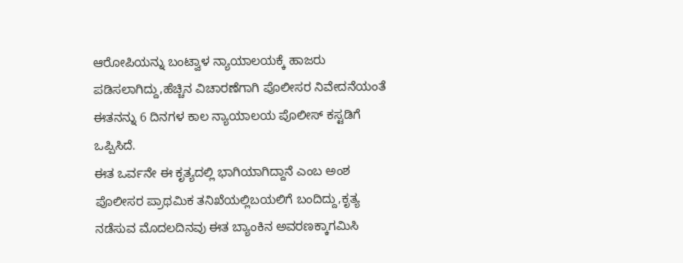ಆರೋಪಿಯನ್ನು ಬಂಟ್ವಾಳ ನ್ಯಾಯಾಲಯಕ್ಕೆ ಹಾಜರು ಪಡಿಸಲಾಗಿದ್ದು,ಹೆಚ್ಚಿನ ವಿಚಾರಣೆಗಾಗಿ ಪೊಲೀಸರ ನಿವೇದನೆಯಂತೆ ಈತನನ್ನು 6 ದಿನಗಳ ಕಾಲ ನ್ಯಾಯಾಲಯ ಪೊಲೀಸ್ ಕಸ್ಟಡಿಗೆ ಒಪ್ಪಿಸಿದೆ.
ಈತ ಒರ್ವನೇ ಈ ಕೃತ್ಯದಲ್ಲಿ ಭಾಗಿಯಾಗಿದ್ದಾನೆ ಎಂಬ ಅಂಶ ಪೊಲೀಸರ ಪ್ರಾಥಮಿಕ ತನಿಖೆಯಲ್ಲಿಬಯಲಿಗೆ ಬಂದಿದ್ದು,ಕೃತ್ಯ ನಡೆಸುವ ಮೊದಲದಿನವು ಈತ ಬ್ಯಾಂಕಿನ ಅವರಣಕ್ಕಾಗಮಿಸಿ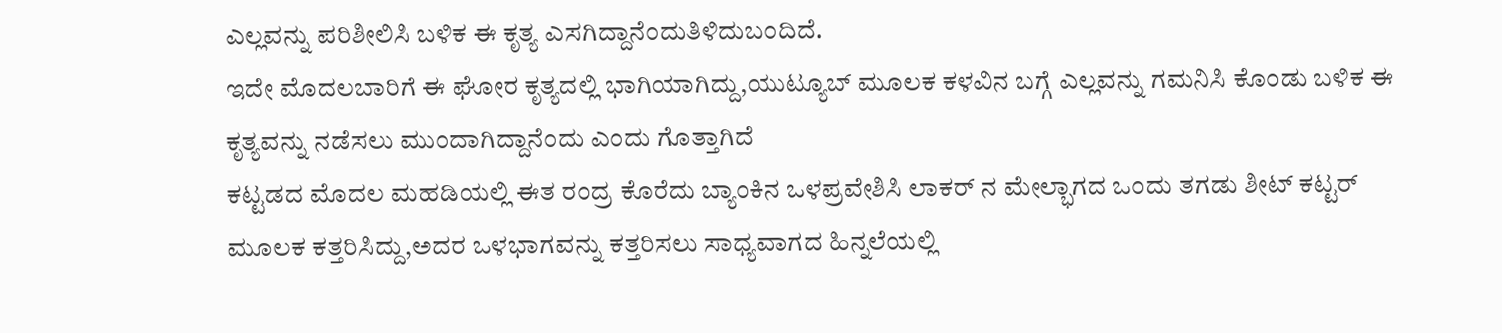ಎಲ್ಲವನ್ನು ಪರಿಶೀಲಿಸಿ ಬಳಿಕ ಈ ಕೃತ್ಯ ಎಸಗಿದ್ದಾನೆಂದುತಿಳಿದುಬಂದಿದೆ.
ಇದೇ ಮೊದಲಬಾರಿಗೆ ಈ ಘೋರ ಕೃತ್ಯದಲ್ಲಿ ಭಾಗಿಯಾಗಿದ್ದು,ಯುಟ್ಯೂಬ್ ಮೂಲಕ ಕಳವಿನ ಬಗ್ಗೆ ಎಲ್ಲವನ್ನು ಗಮನಿಸಿ ಕೊಂಡು ಬಳಿಕ ಈ ಕೃತ್ಯವನ್ನು ನಡೆಸಲು ಮುಂದಾಗಿದ್ದಾನೆಂದು ಎಂದು ಗೊತ್ತಾಗಿದೆ
ಕಟ್ಟಡದ ಮೊದಲ ಮಹಡಿಯಲ್ಲಿ ಈತ ರಂದ್ರ ಕೊರೆದು ಬ್ಯಾಂಕಿನ ಒಳಪ್ರವೇಶಿಸಿ ಲಾಕರ್ ನ ಮೇಲ್ಭಾಗದ ಒಂದು ತಗಡು ಶೀಟ್ ಕಟ್ಟರ್ ಮೂಲಕ ಕತ್ತರಿಸಿದ್ದು,ಅದರ ಒಳಭಾಗವನ್ನು ಕತ್ತರಿಸಲು ಸಾಧ್ಯವಾಗದ ಹಿನ್ನಲೆಯಲ್ಲಿ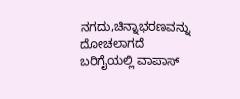ನಗದು,ಚಿನ್ನಾಭರಣವನ್ನು ದೋಚಲಾಗದೆ ಬರಿಗೈಯಲ್ಲಿ ವಾಪಾಸ್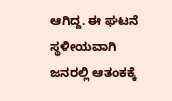ಆಗಿದ್ದ. ಈ ಘಟನೆ ಸ್ಥಳೀಯವಾಗಿ ಜನರಲ್ಲಿ ಆತಂಕಕ್ಕೆ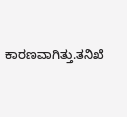ಕಾರಣವಾಗಿತ್ತು.ತನಿಖೆ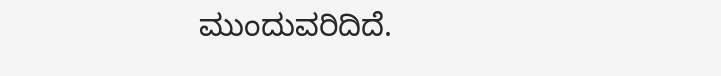ಮುಂದುವರಿದಿದೆ.